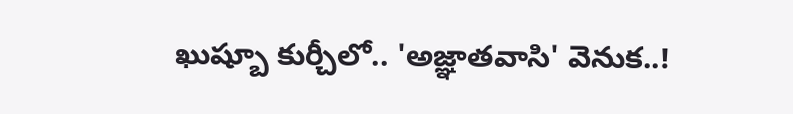ఖుష్బూ కుర్చీలో.. 'అజ్ఞాతవాసి' వెనుక..!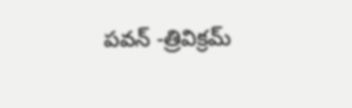పవన్‌ -త్రివిక్రమ్‌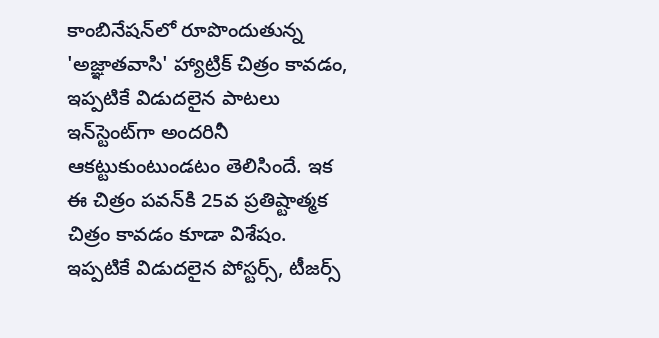కాంబినేషన్‌లో రూపొందుతున్న 'అజ్ఞాతవాసి' హ్యాట్రిక్‌ చిత్రం కావడం, ఇప్పటికే విడుదలైన పాటలు ఇన్‌స్టెంట్‌గా అందరినీ ఆకట్టుకుంటుండటం తెలిసిందే. ఇక ఈ చిత్రం పవన్‌కి 25వ ప్రతిష్టాత్మక చిత్రం కావడం కూడా విశేషం. ఇప్పటికే విడుదలైన పోస్టర్స్‌, టీజర్స్‌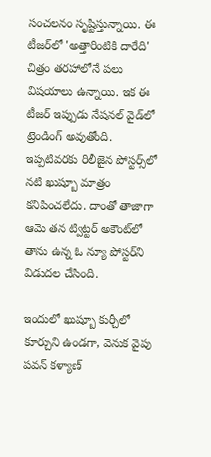సంచలనం సృష్టిస్తున్నాయి. ఈ టీజర్‌లో 'అత్తారింటికి దారేది' చిత్రం తరహాలోనే పలు విషయాలు ఉన్నాయి. ఇక ఈ టీజర్‌ ఇప్పుడు నేషనల్‌ వైడ్‌లో ట్రెండింగ్‌ అవుతోంది. ఇప్పటివరకు రిలీజైన పోస్టర్స్‌లో నటి ఖుష్బూ మాత్రం కనిపించలేదు. దాంతో తాజాగా ఆమె తన ట్విట్టర్‌ అకౌంట్‌లో తాను ఉన్న ఓ న్యూ పోస్టర్‌ని విడుదల చేసింది.

ఇందులో ఖుష్బూ కుర్చీలో కూర్చుని ఉండగా, వెనుక వైపు పవన్‌ కళ్యాణ్‌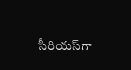సీరియస్‌గా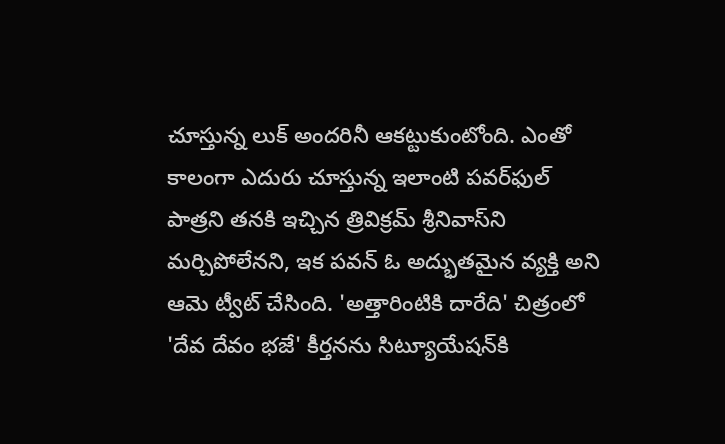చూస్తున్న లుక్‌ అందరినీ ఆకట్టుకుంటోంది. ఎంతో కాలంగా ఎదురు చూస్తున్న ఇలాంటి పవర్‌ఫుల్‌ పాత్రని తనకి ఇచ్చిన త్రివిక్రమ్‌ శ్రీనివాస్‌ని మర్చిపోలేనని, ఇక పవన్‌ ఓ అద్భుతమైన వ్యక్తి అని ఆమె ట్వీట్‌ చేసింది. 'అత్తారింటికి దారేది' చిత్రంలో 'దేవ దేవం భజే' కీర్తనను సిట్యూయేషన్‌కి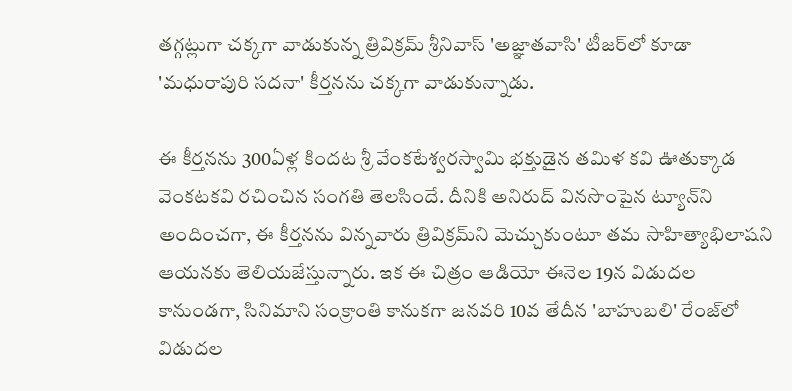తగ్గట్లుగా చక్కగా వాడుకున్న త్రివిక్రమ్‌ శ్రీనివాస్‌ 'అజ్ఞాతవాసి' టీజర్‌లో కూడా 'మధురాపురి సదనా' కీర్తనను చక్కగా వాడుకున్నాడు.

ఈ కీర్తనను 300ఏళ్ల కిందట శ్రీ వేంకటేశ్వరస్వామి భక్తుడైన తమిళ కవి ఊతుక్కాడ వెంకటకవి రచించిన సంగతి తెలసిందే. దీనికి అనిరుద్‌ వినసొంపైన ట్యూన్‌ని అందించగా, ఈ కీర్తనను విన్నవారు త్రివిక్రమ్‌ని మెచ్చుకుంటూ తమ సాహిత్యాభిలాషని ఆయనకు తెలియజేస్తున్నారు. ఇక ఈ చిత్రం ఆడియో ఈనెల 19న విడుదల కానుండగా, సినిమాని సంక్రాంతి కానుకగా జనవరి 10వ తేదీన 'బాహుబలి' రేంజ్‌లో విడుదల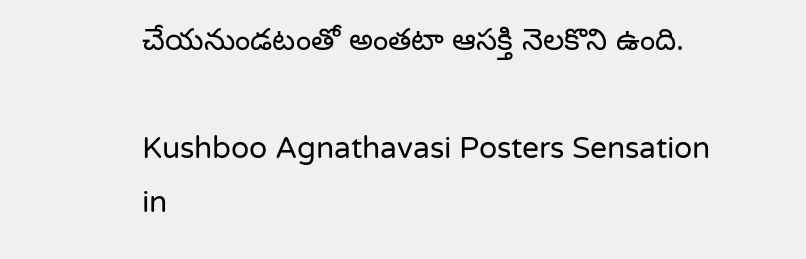చేయనుండటంతో అంతటా ఆసక్తి నెలకొని ఉంది.

Kushboo Agnathavasi Posters Sensation in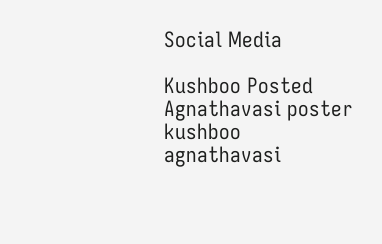Social Media

Kushboo Posted Agnathavasi poster
kushboo
agnathavasi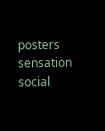posters
sensation
social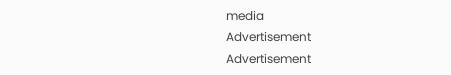media
Advertisement
Advertisement